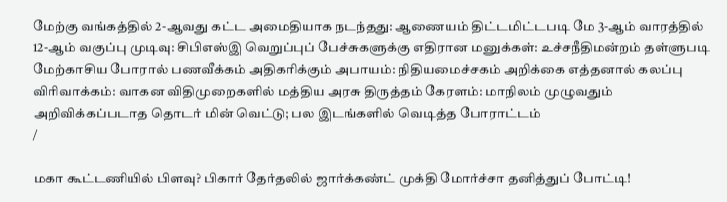மேற்கு வங்கத்தில் 2-ஆவது கட்ட அமைதியாக நடந்தது: ஆணையம் திட்டமிட்டபடி மே 3-ஆம் வாரத்தில் 12-ஆம் வகுப்பு முடிவு: சிபிஎஸ்இ வெறுப்புப் பேச்சுகளுக்கு எதிரான மனுக்கள்: உச்சநீதிமன்றம் தள்ளுபடி மேற்காசிய போரால் பணவீக்கம் அதிகரிக்கும் அபாயம்: நிதியமைச்சகம் அறிக்கை எத்தனால் கலப்பு விரிவாக்கம்: வாகன விதிமுறைகளில் மத்திய அரசு திருத்தம் கேரளம்: மாநிலம் முழுவதும் அறிவிக்கப்படாத தொடர் மின் வெட்டு; பல இடங்களில் வெடித்த போராட்டம்
/

மகா கூட்டணியில் பிளவு? பிகார் தேர்தலில் ஜார்க்கண்ட் முக்தி மோர்ச்சா தனித்துப் போட்டி!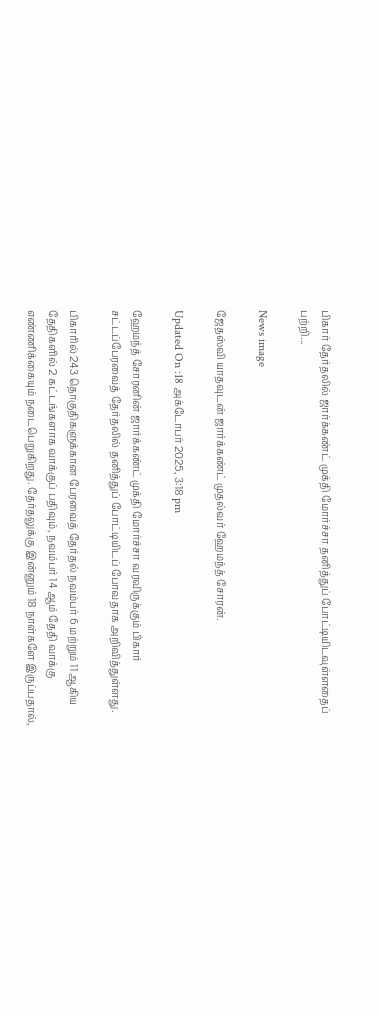பிகார் தேர்தலில் ஜார்க்கண்ட் முக்தி மோர்ச்சா தனித்துப் போட்டியிடவுள்ளதைப் பற்றி...

News image

ஜேதஸ்வி யாதவுடன் ஜார்க்கண்ட் முதல்வர் ஹேமந்த் சோரன்.

Updated On :18 அக்டோபர் 2025, 3:18 pm

ஹேமந்த் சோரனின் ஜார்க்கண்ட் முக்தி மோர்ச்சா வரவிருக்கும் பிகார் சட்டப்பேரவைத் தேர்தலில் தனித்துப் போட்டியிடப் போவதாக அறிவித்துள்ளது.

பிகாரில் 243 தொகுதிகளுக்கான பேரவைத் தேர்தல் நவம்பர் 6 மற்றும் 11 ஆகிய தேதிகளில் 2 கட்டங்களாக வாக்குப் பதிவும், நவம்பர் 14 ஆம் தேதி வாக்கு எண்ணிக்கையும் நடைபெறுகிறது. தேர்தலுக்கு இன்னும் 18 நாள்களே இருப்பதால்,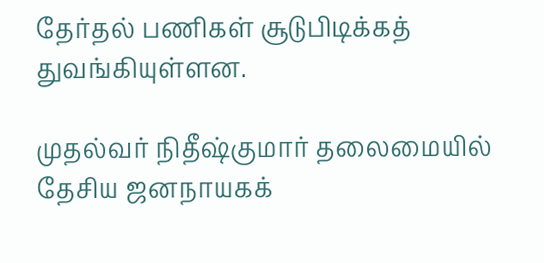தேர்தல் பணிகள் சூடுபிடிக்கத் துவங்கியுள்ளன.

முதல்வர் நிதீஷ்குமார் தலைமையில் தேசிய ஜனநாயகக்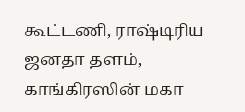கூட்டணி, ராஷ்டிரிய ஜனதா தளம், காங்கிரஸின் மகா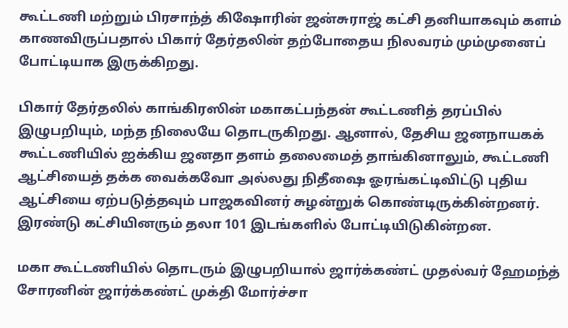கூட்டணி மற்றும் பிரசாந்த் கிஷோரின் ஜன்சுராஜ் கட்சி தனியாகவும் களம் காணவிருப்பதால் பிகார் தேர்தலின் தற்போதைய நிலவரம் மும்முனைப் போட்டியாக இருக்கிறது.

பிகார் தேர்தலில் காங்கிரஸின் மகாகட்பந்தன் கூட்டணித் தரப்பில் இழுபறியும், மந்த நிலையே தொடருகிறது. ஆனால், தேசிய ஜனநாயகக் கூட்டணியில் ஐக்கிய ஜனதா தளம் தலைமைத் தாங்கினாலும், கூட்டணி ஆட்சியைத் தக்க வைக்கவோ அல்லது நிதீஷை ஓரங்கட்டிவிட்டு புதிய ஆட்சியை ஏற்படுத்தவும் பாஜகவினர் சுழன்றுக் கொண்டிருக்கின்றனர். இரண்டு கட்சியினரும் தலா 101 இடங்களில் போட்டியிடுகின்றன.

மகா கூட்டணியில் தொடரும் இழுபறியால் ஜார்க்கண்ட் முதல்வர் ஹேமந்த் சோரனின் ஜார்க்கண்ட் முக்தி மோர்ச்சா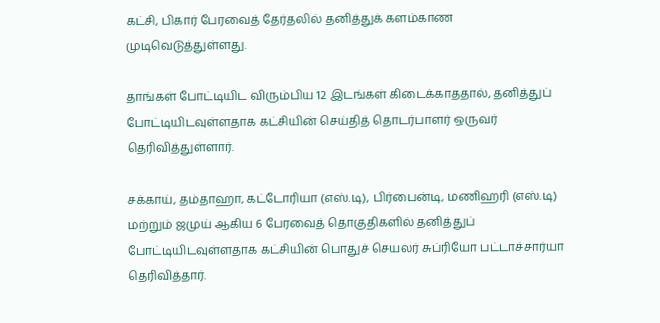கட்சி, பிகார் பேரவைத் தேர்தலில் தனித்துக் களம்காண முடிவெடுத்துள்ளது.

தாங்கள் போட்டியிட விரும்பிய 12 இடங்கள் கிடைக்காததால், தனித்துப் போட்டியிடவுள்ளதாக கட்சியின் செய்தித் தொடர்பாளர் ஒருவர் தெரிவித்துள்ளார்.

சக்காய், தம்தாஹா, கட்டோரியா (எஸ்.டி), பிர்பைன்டி, மணிஹரி (எஸ்.டி) மற்றும் ஜமுய் ஆகிய 6 பேரவைத் தொகுதிகளில் தனித்துப் போட்டியிடவுள்ளதாக கட்சியின் பொதுச் செயலர் சுப்ரியோ பட்டாச்சார்யா தெரிவித்தார்.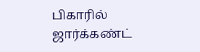பிகாரில் ஜார்க்கண்ட்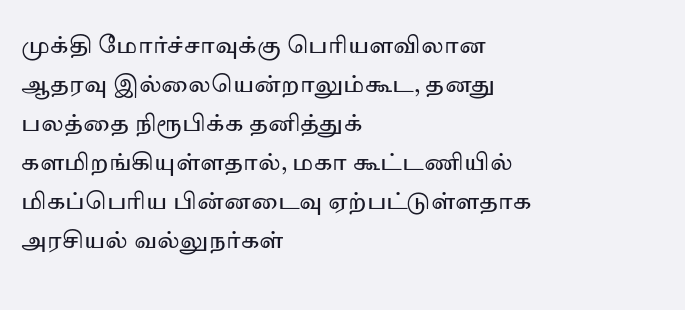முக்தி மோர்ச்சாவுக்கு பெரியளவிலான ஆதரவு இல்லையென்றாலும்கூட, தனது பலத்தை நிரூபிக்க தனித்துக் களமிறங்கியுள்ளதால், மகா கூட்டணியில் மிகப்பெரிய பின்னடைவு ஏற்பட்டுள்ளதாக அரசியல் வல்லுநர்கள்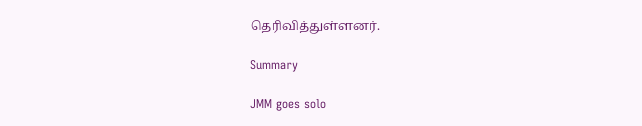தெரிவித்துள்ளனர்.

Summary

JMM goes solo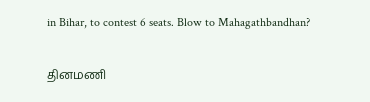in Bihar, to contest 6 seats. Blow to Mahagathbandhan?

தினமணி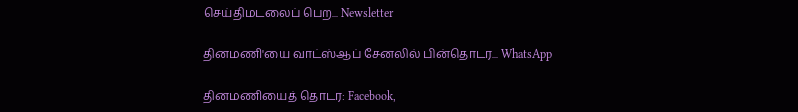செய்திமடலைப் பெற... Newsletter

தினமணி'யை வாட்ஸ்ஆப் சேனலில் பின்தொடர... WhatsApp

தினமணியைத் தொடர: Facebook,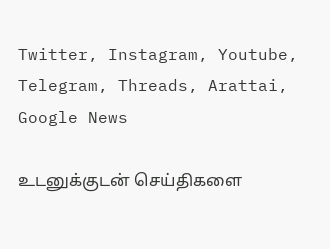Twitter, Instagram, Youtube, Telegram, Threads, Arattai, Google News

உடனுக்குடன் செய்திகளை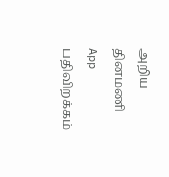அறிய தினமணி App பதிவிறக்கம்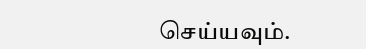செய்யவும்.